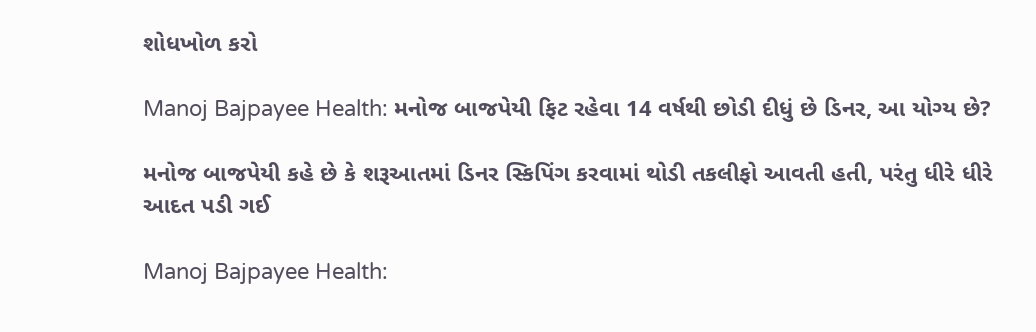શોધખોળ કરો

Manoj Bajpayee Health: મનોજ બાજપેયી ફિટ રહેવા 14 વર્ષથી છોડી દીધું છે ડિનર, આ યોગ્ય છે?

મનોજ બાજપેયી કહે છે કે શરૂઆતમાં ડિનર સ્કિપિંગ કરવામાં થોડી તકલીફો આવતી હતી, પરંતુ ધીરે ધીરે આદત પડી ગઈ

Manoj Bajpayee Health: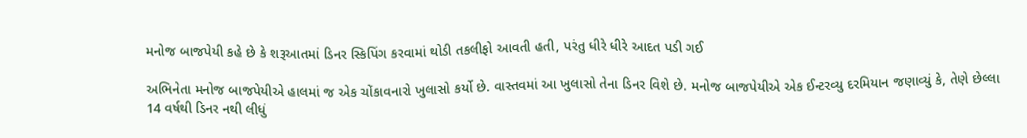મનોજ બાજપેયી કહે છે કે શરૂઆતમાં ડિનર સ્કિપિંગ કરવામાં થોડી તકલીફો આવતી હતી, પરંતુ ધીરે ધીરે આદત પડી ગઈ

અભિનેતા મનોજ બાજપેયીએ હાલમાં જ એક ચોંકાવનારો ખુલાસો કર્યો છે. વાસ્તવમાં આ ખુલાસો તેના ડિનર વિશે છે. મનોજ બાજપેયીએ એક ઈન્ટરવ્યુ દરમિયાન જણાવ્યું કે, તેણે છેલ્લા 14 વર્ષથી ડિનર નથી લીધું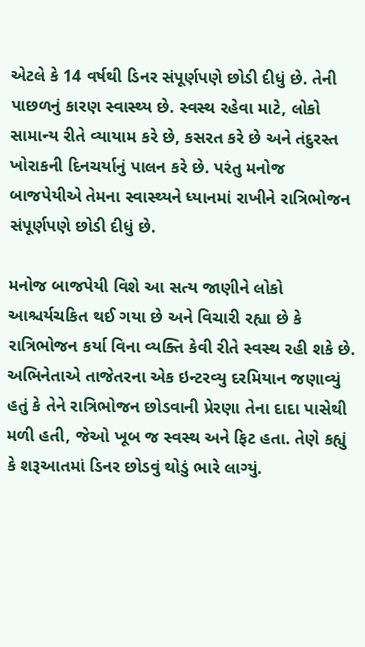એટલે કે 14 વર્ષથી ડિનર સંપૂર્ણપણે છોડી દીધું છે. તેની પાછળનું કારણ સ્વાસ્થ્ય છે. સ્વસ્થ રહેવા માટે, લોકો સામાન્ય રીતે વ્યાયામ કરે છે, કસરત કરે છે અને તંદુરસ્ત ખોરાકની દિનચર્યાનું પાલન કરે છે. પરંતુ મનોજ બાજપેયીએ તેમના સ્વાસ્થ્યને ધ્યાનમાં રાખીને રાત્રિભોજન સંપૂર્ણપણે છોડી દીધું છે.

મનોજ બાજપેયી વિશે આ સત્ય જાણીને લોકો આશ્ચર્યચકિત થઈ ગયા છે અને વિચારી રહ્યા છે કે રાત્રિભોજન કર્યા વિના વ્યક્તિ કેવી રીતે સ્વસ્થ રહી શકે છે. અભિનેતાએ તાજેતરના એક ઇન્ટરવ્યુ દરમિયાન જણાવ્યું હતું કે તેને રાત્રિભોજન છોડવાની પ્રેરણા તેના દાદા પાસેથી મળી હતી, જેઓ ખૂબ જ સ્વસ્થ અને ફિટ હતા. તેણે કહ્યું કે શરૂઆતમાં ડિનર છોડવું થોડું ભારે લાગ્યું.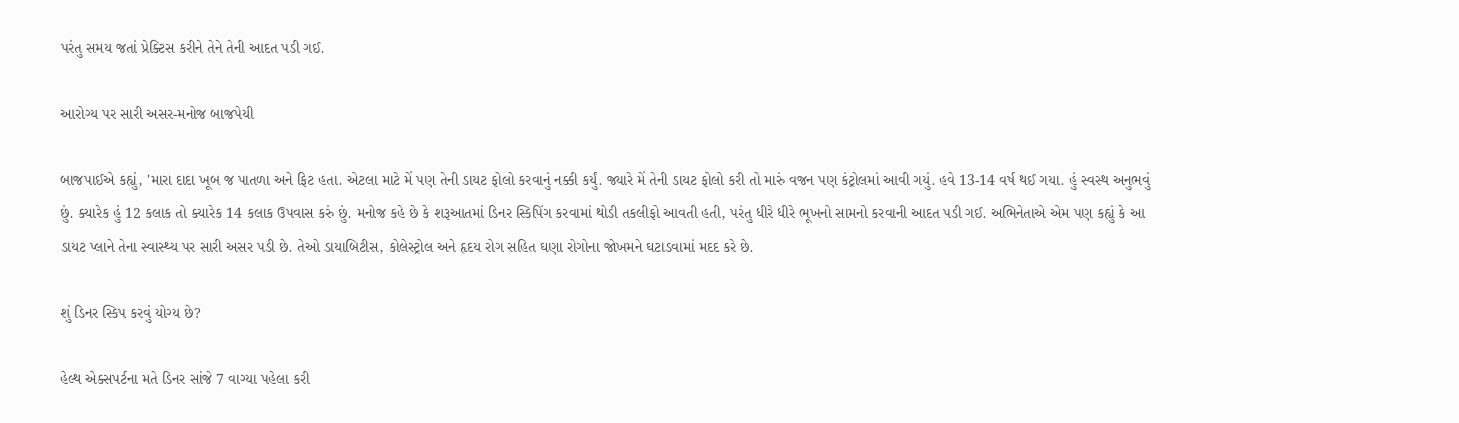પરંતુ સમય જતાં પ્રેક્ટિસ કરીને તેને તેની આદત પડી ગઈ.

આરોગ્ય પર સારી અસર-મનોજ બાજપેયી

બાજપાઈએ કહ્યું, 'મારા દાદા ખૂબ જ પાતળા અને ફિટ હતા. એટલા માટે મેં પણ તેની ડાયટ ફોલો કરવાનું નક્કી કર્યું. જ્યારે મેં તેની ડાયટ ફોલો કરી તો મારું વજન પણ કંટ્રોલમાં આવી ગયું. હવે 13-14 વર્ષ થઈ ગયા. હું સ્વસ્થ અનુભવું છું. ક્યારેક હું 12 કલાક તો ક્યારેક 14 કલાક ઉપવાસ કરું છું. મનોજ કહે છે કે શરૂઆતમાં ડિનર સ્કિપિંગ કરવામાં થોડી તકલીફો આવતી હતી, પરંતુ ધીરે ધીરે ભૂખનો સામનો કરવાની આદત પડી ગઈ. અભિનેતાએ એમ પણ કહ્યું કે આ ડાયટ પ્લાને તેના સ્વાસ્થ્ય પર સારી અસર પડી છે. તેઓ ડાયાબિટીસ, કોલેસ્ટ્રોલ અને હૃદય રોગ સહિત ઘણા રોગોના જોખમને ઘટાડવામાં મદદ કરે છે.

શું ડિનર સ્કિપ કરવું યોગ્ય છે?

હેલ્થ એક્સપર્ટના મતે ડિનર સાંજે 7 વાગ્યા પહેલા કરી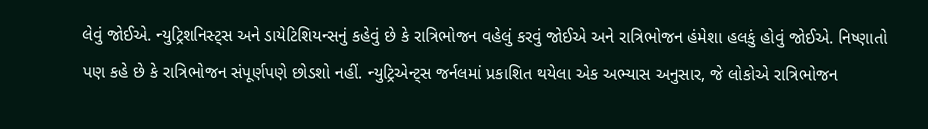લેવું જોઈએ. ન્યુટ્રિશનિસ્ટ્સ અને ડાયેટિશિયન્સનું કહેવું છે કે રાત્રિભોજન વહેલું કરવું જોઈએ અને રાત્રિભોજન હંમેશા હલકું હોવું જોઈએ. નિષ્ણાતો પણ કહે છે કે રાત્રિભોજન સંપૂર્ણપણે છોડશો નહીં. ન્યુટ્રિએન્ટ્સ જર્નલમાં પ્રકાશિત થયેલા એક અભ્યાસ અનુસાર, જે લોકોએ રાત્રિભોજન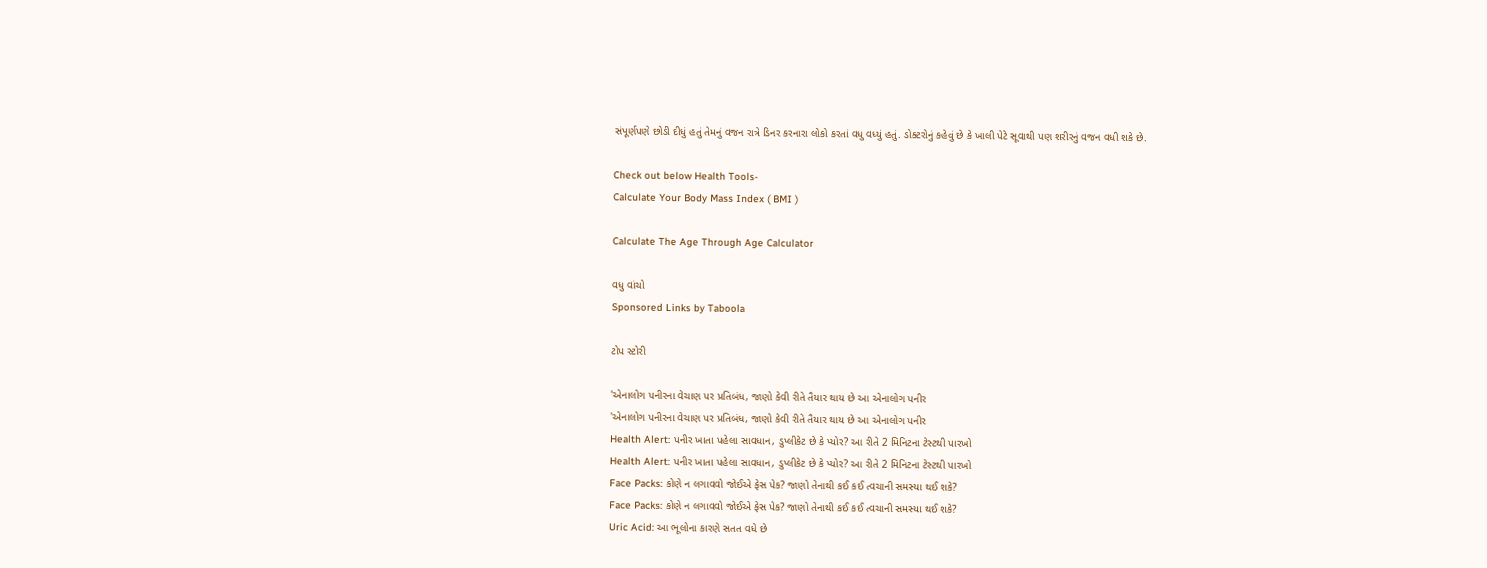સંપૂર્ણપણે છોડી દીધું હતું તેમનું વજન રાત્રે ડિનર કરનારા લોકો કરતાં વધુ વધ્યું હતું. ડોક્ટરોનું કહેવું છે કે ખાલી પેટે સૂવાથી પણ શરીરનું વજન વધી શકે છે.

Check out below Health Tools-
Calculate Your Body Mass Index ( BMI )

Calculate The Age Through Age Calculator

વધુ વાંચો
Sponsored Links by Taboola

ટોપ સ્ટોરી

'એનાલોગ પનીરના વેચાણ પર પ્રતિબંધ, જાણો કેવી રીતે તૈયાર થાય છે આ એનાલોગ પનીર
'એનાલોગ પનીરના વેચાણ પર પ્રતિબંધ, જાણો કેવી રીતે તૈયાર થાય છે આ એનાલોગ પનીર
Health Alert: પનીર ખાતા પહેલા સાવધાન, ડુપ્લીકેટ છે કે પ્યોર? આ રીતે 2 મિનિટના ટેસ્ટથી પારખો
Health Alert: પનીર ખાતા પહેલા સાવધાન, ડુપ્લીકેટ છે કે પ્યોર? આ રીતે 2 મિનિટના ટેસ્ટથી પારખો
Face Packs: કોણે ન લગાવવો જોઈએ ફેસ પેક? જાણો તેનાથી કઈ કઈ ત્વચાની સમસ્યા થઈ શકે?
Face Packs: કોણે ન લગાવવો જોઈએ ફેસ પેક? જાણો તેનાથી કઈ કઈ ત્વચાની સમસ્યા થઈ શકે?
Uric Acid: આ ભૂલોના કારણે સતત વધે છે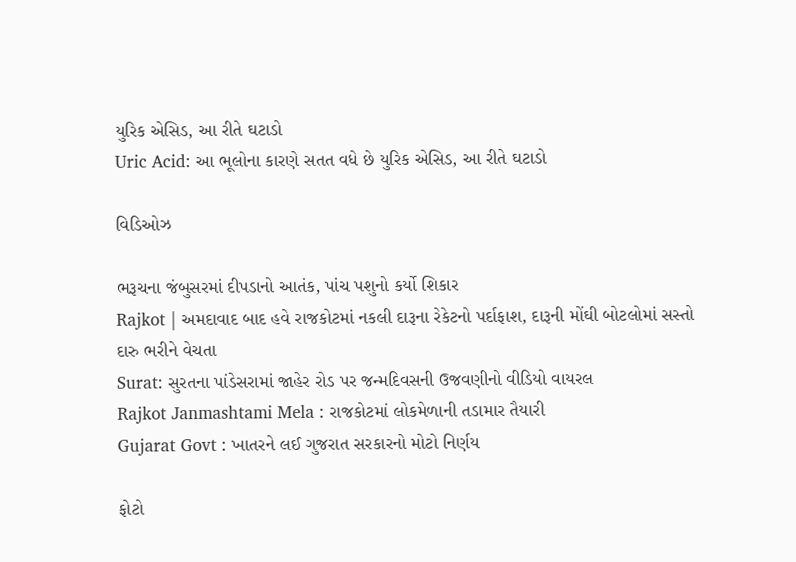યુરિક એસિડ, આ રીતે ઘટાડો
Uric Acid: આ ભૂલોના કારણે સતત વધે છે યુરિક એસિડ, આ રીતે ઘટાડો

વિડિઓઝ

ભરૂચના જંબુસરમાં દીપડાનો આતંક, પાંચ પશુનો કર્યો શિકાર
Rajkot | અમદાવાદ બાદ હવે રાજકોટમાં નકલી દારૂના રેકેટનો પર્દાફાશ, દારૂની મોંઘી બોટલોમાં સસ્તો દારુ ભરીને વેચતા
Surat: સુરતના પાંડેસરામાં જાહેર રોડ પર જન્મદિવસની ઉજવણીનો વીડિયો વાયરલ
Rajkot Janmashtami Mela : રાજકોટમાં લોકમેળાની તડામાર તૈયારી
Gujarat Govt : ખાતરને લઈ ગુજરાત સરકારનો મોટો નિર્ણય

ફોટો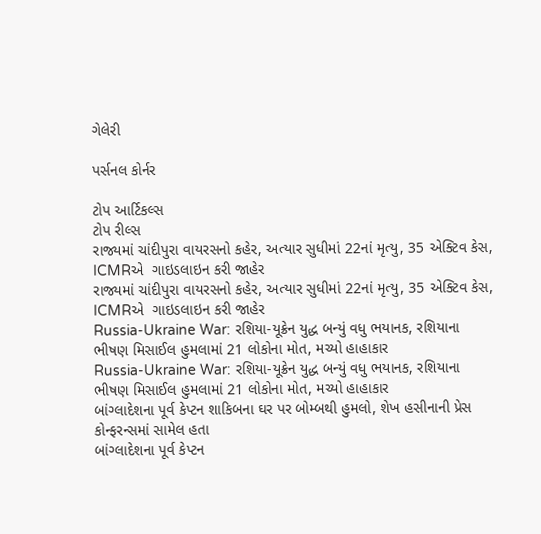ગેલેરી

પર્સનલ કોર્નર

ટોપ આર્ટિકલ્સ
ટોપ રીલ્સ
રાજ્યમાં ચાંદીપુરા વાયરસનો કહેર, અત્યાર સુધીમાં 22નાં મૃત્યુ, 35 એક્ટિવ કેસ, ICMRએ  ગાઇડલાઇન કરી જાહેર
રાજ્યમાં ચાંદીપુરા વાયરસનો કહેર, અત્યાર સુધીમાં 22નાં મૃત્યુ, 35 એક્ટિવ કેસ, ICMRએ  ગાઇડલાઇન કરી જાહેર
Russia-Ukraine War: રશિયા-યૂક્રેન યુદ્ધ બન્યું વધુ ભયાનક, રશિયાના ભીષણ મિસાઈલ હુમલામાં 21 લોકોના મોત, મચ્યો હાહાકાર
Russia-Ukraine War: રશિયા-યૂક્રેન યુદ્ધ બન્યું વધુ ભયાનક, રશિયાના ભીષણ મિસાઈલ હુમલામાં 21 લોકોના મોત, મચ્યો હાહાકાર
બાંગ્લાદેશના પૂર્વ કેપ્ટન શાકિબના ઘર પર બોમ્બથી હુમલો, શેખ હસીનાની પ્રેસ કોન્ફરન્સમાં સામેલ હતા
બાંગ્લાદેશના પૂર્વ કેપ્ટન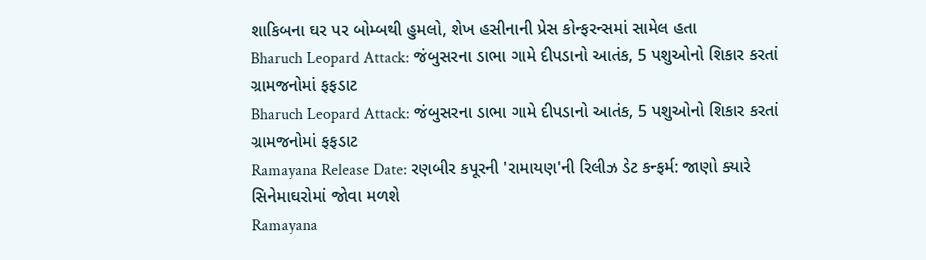શાકિબના ઘર પર બોમ્બથી હુમલો, શેખ હસીનાની પ્રેસ કોન્ફરન્સમાં સામેલ હતા
Bharuch Leopard Attack: જંબુસરના ડાભા ગામે દીપડાનો આતંક, 5 પશુઓનો શિકાર કરતાં ગ્રામજનોમાં ફફડાટ
Bharuch Leopard Attack: જંબુસરના ડાભા ગામે દીપડાનો આતંક, 5 પશુઓનો શિકાર કરતાં ગ્રામજનોમાં ફફડાટ
Ramayana Release Date: રણબીર કપૂરની 'રામાયણ'ની રિલીઝ ડેટ કન્ફર્મ: જાણો ક્યારે સિનેમાઘરોમાં જોવા મળશે
Ramayana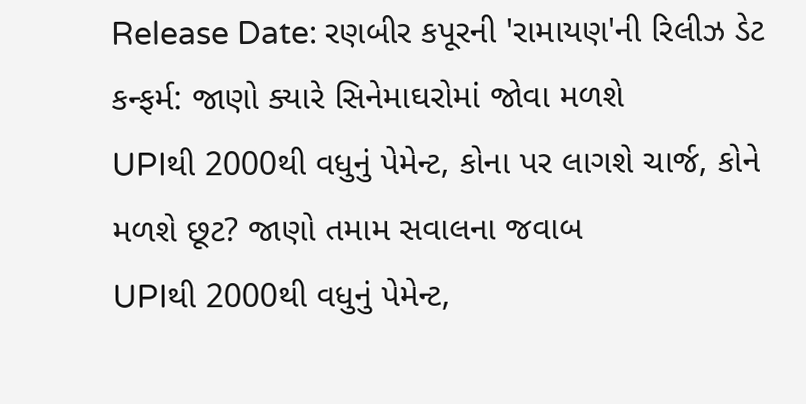Release Date: રણબીર કપૂરની 'રામાયણ'ની રિલીઝ ડેટ કન્ફર્મ: જાણો ક્યારે સિનેમાઘરોમાં જોવા મળશે
UPIથી 2000થી વધુનું પેમેન્ટ, કોના પર લાગશે ચાર્જ, કોને મળશે છૂટ? જાણો તમામ સવાલના જવાબ
UPIથી 2000થી વધુનું પેમેન્ટ,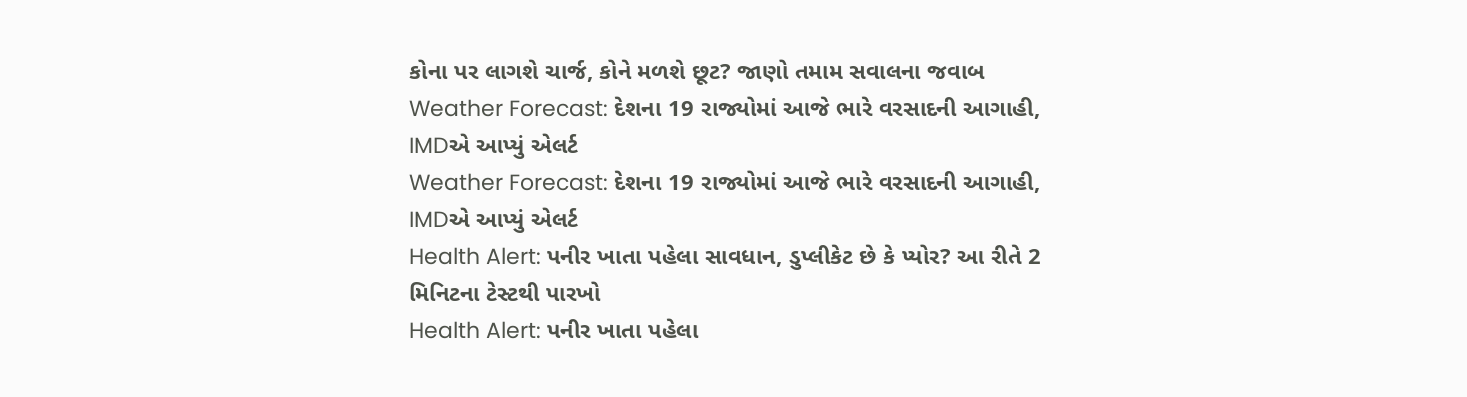કોના પર લાગશે ચાર્જ, કોને મળશે છૂટ? જાણો તમામ સવાલના જવાબ
Weather Forecast: દેશના 19 રાજ્યોમાં આજે ભારે વરસાદની આગાહી, IMDએ આપ્યું એલર્ટ
Weather Forecast: દેશના 19 રાજ્યોમાં આજે ભારે વરસાદની આગાહી, IMDએ આપ્યું એલર્ટ
Health Alert: પનીર ખાતા પહેલા સાવધાન, ડુપ્લીકેટ છે કે પ્યોર? આ રીતે 2 મિનિટના ટેસ્ટથી પારખો
Health Alert: પનીર ખાતા પહેલા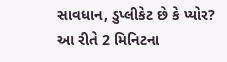સાવધાન, ડુપ્લીકેટ છે કે પ્યોર? આ રીતે 2 મિનિટના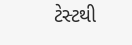ટેસ્ટથી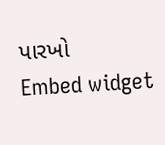પારખો
Embed widget